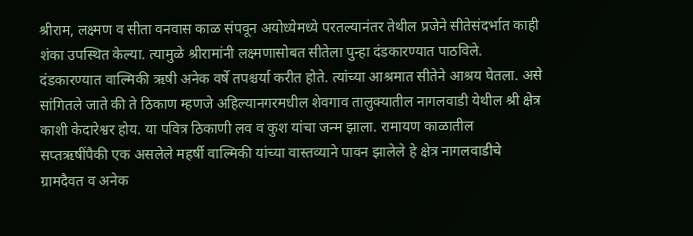श्रीराम, लक्ष्मण व सीता वनवास काळ संपवून अयोध्येमध्ये परतल्यानंतर तेथील प्रजेने सीतेसंदर्भात काही शंका उपस्थित केल्या. त्यामुळे श्रीरामांनी लक्ष्मणासोबत सीतेला पुन्हा दंडकारण्यात पाठविले. दंडकारण्यात वाल्मिकी ऋषी अनेक वर्षे तपश्चर्या करीत होते. त्यांच्या आश्रमात सीतेने आश्रय घेतला. असे सांगितले जाते की ते ठिकाण म्हणजे अहिल्यानगरमधील शेवगाव तालुक्यातील नागलवाडी येथील श्री क्षेत्र काशी केदारेश्वर होय. या पवित्र ठिकाणी लव व कुश यांचा जन्म झाला. रामायण काळातील सप्तऋषींपैकी एक असलेले महर्षी वाल्मिकी यांच्या वास्तव्याने पावन झालेले हे क्षेत्र नागलवाडीचे ग्रामदैवत व अनेक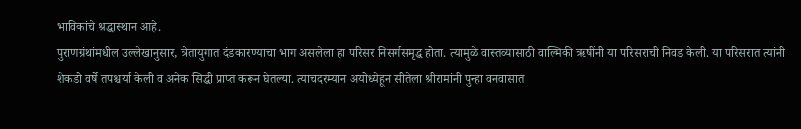भाविकांचे श्रद्धास्थान आहे.
पुराणग्रंथांमधील उल्लेखानुसार, त्रेतायुगात दंडकारण्याचा भाग असलेला हा परिसर निसर्गसमृद्ध होता. त्यामुळे वास्तव्यासाठी वाल्मिकी ऋषींनी या परिसराची निवड केली. या परिसरात त्यांनी शेकडो वर्षे तपश्चर्या केली व अनेक सिद्धी प्राप्त करून घेतल्या. त्याचदरम्यान अयोध्येहून सीतेला श्रीरामांनी पुन्हा वनवासात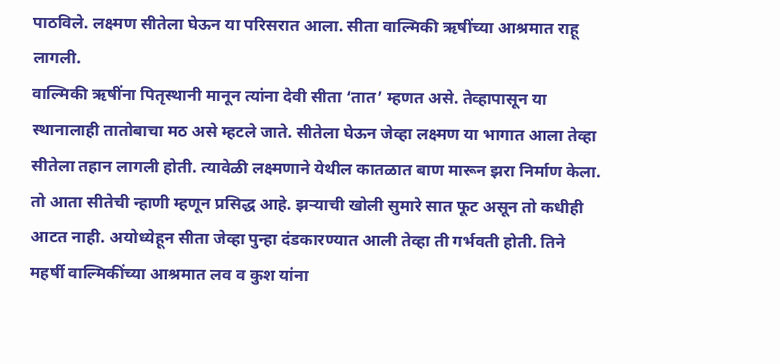पाठविले. लक्ष्मण सीतेला घेऊन या परिसरात आला. सीता वाल्मिकी ऋषींच्या आश्रमात राहू लागली.
वाल्मिकी ऋषींना पितृस्थानी मानून त्यांना देवी सीता ‘तात’ म्हणत असे. तेव्हापासून या स्थानालाही तातोबाचा मठ असे म्हटले जाते. सीतेला घेऊन जेव्हा लक्ष्मण या भागात आला तेव्हा सीतेला तहान लागली होती. त्यावेळी लक्ष्मणाने येथील कातळात बाण मारून झरा निर्माण केला. तो आता सीतेची न्हाणी म्हणून प्रसिद्ध आहे. झऱ्याची खोली सुमारे सात फूट असून तो कधीही आटत नाही. अयोध्येहून सीता जेव्हा पुन्हा दंडकारण्यात आली तेव्हा ती गर्भवती होती. तिने महर्षी वाल्मिकींच्या आश्रमात लव व कुश यांना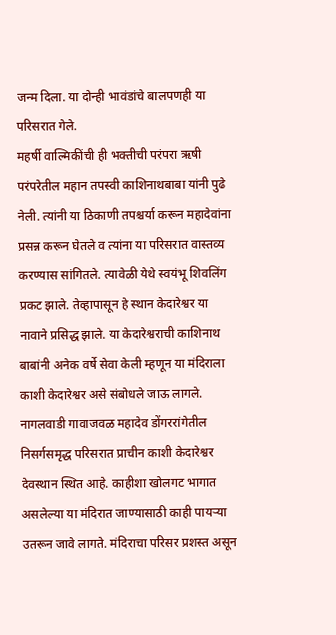जन्म दिला. या दोन्ही भावंडांचे बालपणही या परिसरात गेले.
महर्षी वाल्मिकींची ही भक्तीची परंपरा ऋषी परंपरेतील महान तपस्वी काशिनाथबाबा यांनी पुढे नेली. त्यांनी या ठिकाणी तपश्चर्या करून महादेवांना प्रसन्न करून घेतले व त्यांना या परिसरात वास्तव्य करण्यास सांगितले. त्यावेळी येथे स्वयंभू शिवलिंग प्रकट झाले. तेव्हापासून हे स्थान केदारेश्वर या नावाने प्रसिद्ध झाले. या केदारेश्वराची काशिनाथ बाबांनी अनेक वर्षे सेवा केली म्हणून या मंदिराला काशी केदारेश्वर असे संबोधले जाऊ लागले.
नागलवाडी गावाजवळ महादेव डोंगररांगेतील निसर्गसमृद्ध परिसरात प्राचीन काशी केदारेश्वर देवस्थान स्थित आहे. काहीशा खोलगट भागात असलेल्या या मंदिरात जाण्यासाठी काही पायऱ्या उतरून जावे लागते. मंदिराचा परिसर प्रशस्त असून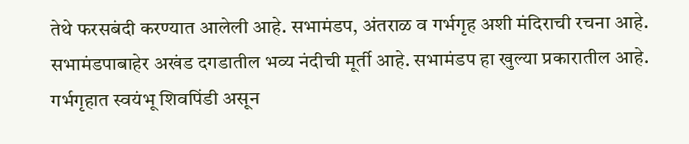तेथे फरसबंदी करण्यात आलेली आहे. सभामंडप, अंतराळ व गर्भगृह अशी मंदिराची रचना आहे. सभामंडपाबाहेर अखंड दगडातील भव्य नंदीची मूर्ती आहे. सभामंडप हा खुल्या प्रकारातील आहे. गर्भगृहात स्वयंभू शिवपिंडी असून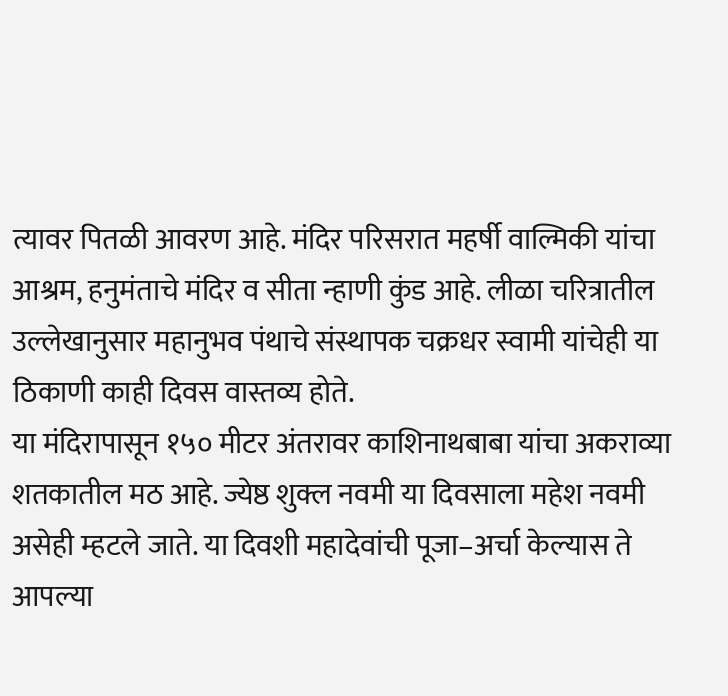त्यावर पितळी आवरण आहे. मंदिर परिसरात महर्षी वाल्मिकी यांचा आश्रम, हनुमंताचे मंदिर व सीता न्हाणी कुंड आहे. लीळा चरित्रातील उल्लेखानुसार महानुभव पंथाचे संस्थापक चक्रधर स्वामी यांचेही या ठिकाणी काही दिवस वास्तव्य होते.
या मंदिरापासून १५० मीटर अंतरावर काशिनाथबाबा यांचा अकराव्या शतकातील मठ आहे. ज्येष्ठ शुक्ल नवमी या दिवसाला महेश नवमी असेही म्हटले जाते. या दिवशी महादेवांची पूजा–अर्चा केल्यास ते आपल्या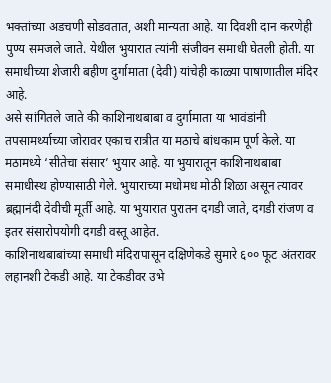भक्तांच्या अडचणी सोडवतात, अशी मान्यता आहे. या दिवशी दान करणेही पुण्य समजले जाते. येथील भुयारात त्यांनी संजीवन समाधी घेतली होती. या समाधीच्या शेजारी बहीण दुर्गामाता (देवी) यांचेही काळ्या पाषाणातील मंदिर आहे.
असे सांगितले जाते की काशिनाथबाबा व दुर्गामाता या भावंडांनी तपसामर्थ्याच्या जोरावर एकाच रात्रीत या मठाचे बांधकाम पूर्ण केले. या मठामध्ये ‘सीतेचा संसार’ भुयार आहे. या भुयारातून काशिनाथबाबा समाधीस्थ होण्यासाठी गेले. भुयाराच्या मधोमध मोठी शिळा असून त्यावर ब्रह्मानंदी देवीची मूर्ती आहे. या भुयारात पुरातन दगडी जाते, दगडी रांजण व इतर संसारोपयोगी दगडी वस्तू आहेत.
काशिनाथबाबांच्या समाधी मंदिरापासून दक्षिणेकडे सुमारे ६०० फूट अंतरावर लहानशी टेकडी आहे. या टेकडीवर उभे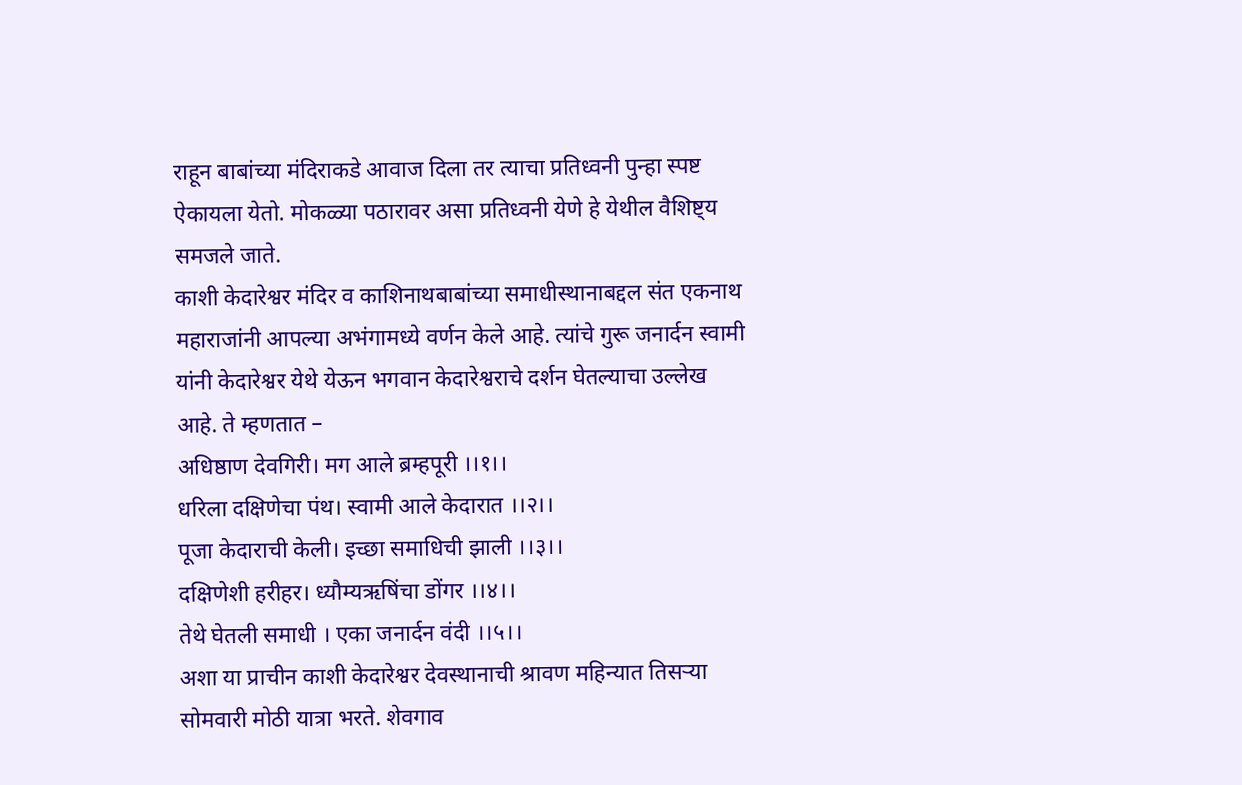राहून बाबांच्या मंदिराकडे आवाज दिला तर त्याचा प्रतिध्वनी पुन्हा स्पष्ट ऐकायला येतो. मोकळ्या पठारावर असा प्रतिध्वनी येणे हे येथील वैशिष्ट्य समजले जाते.
काशी केदारेश्वर मंदिर व काशिनाथबाबांच्या समाधीस्थानाबद्दल संत एकनाथ महाराजांनी आपल्या अभंगामध्ये वर्णन केले आहे. त्यांचे गुरू जनार्दन स्वामी यांनी केदारेश्वर येथे येऊन भगवान केदारेश्वराचे दर्शन घेतल्याचा उल्लेख आहे. ते म्हणतात –
अधिष्ठाण देवगिरी। मग आले ब्रम्हपूरी ।।१।।
धरिला दक्षिणेचा पंथ। स्वामी आले केदारात ।।२।।
पूजा केदाराची केली। इच्छा समाधिची झाली ।।३।।
दक्षिणेशी हरीहर। ध्यौम्यऋषिंचा डोंगर ।।४।।
तेथे घेतली समाधी । एका जनार्दन वंदी ।।५।।
अशा या प्राचीन काशी केदारेश्वर देवस्थानाची श्रावण महिन्यात तिसऱ्या सोमवारी मोठी यात्रा भरते. शेवगाव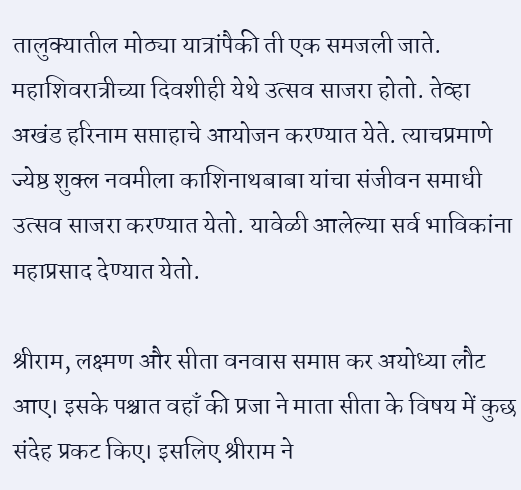तालुक्यातील मोठ्या यात्रांपैकी ती एक समजली जाते. महाशिवरात्रीच्या दिवशीही येथे उत्सव साजरा होतो. तेव्हा अखंड हरिनाम सप्ताहाचे आयोजन करण्यात येते. त्याचप्रमाणे ज्येष्ठ शुक्ल नवमीला काशिनाथबाबा यांचा संजीवन समाधी उत्सव साजरा करण्यात येतो. यावेळी आलेल्या सर्व भाविकांना महाप्रसाद देण्यात येतो.

श्रीराम, लक्ष्मण और सीता वनवास समाप्त कर अयोध्या लौट आए। इसके पश्चात वहाँ की प्रजा ने माता सीता के विषय में कुछ संदेह प्रकट किए। इसलिए श्रीराम ने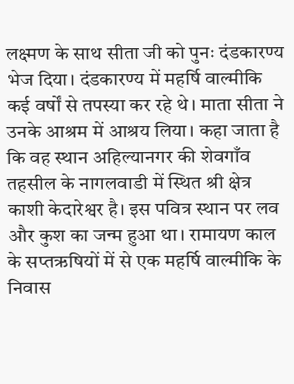लक्ष्मण के साथ सीता जी को पुनः दंडकारण्य भेज दिया। दंडकारण्य में महर्षि वाल्मीकि कई वर्षों से तपस्या कर रहे थे। माता सीता ने उनके आश्रम में आश्रय लिया। कहा जाता है कि वह स्थान अहिल्यानगर की शेवगाँव तहसील के नागलवाडी में स्थित श्री क्षेत्र काशी केदारेश्वर है। इस पवित्र स्थान पर लव और कुश का जन्म हुआ था। रामायण काल के सप्तऋषियों में से एक महर्षि वाल्मीकि के निवास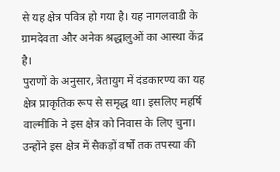से यह क्षेत्र पवित्र हो गया है। यह नागलवाडी के ग्रामदेवता और अनेक श्रद्धालुओं का आस्था केंद्र है।
पुराणों के अनुसार, त्रेतायुग में दंडकारण्य का यह क्षेत्र प्राकृतिक रूप से समृद्ध था। इसलिए महर्षि वाल्मीकि ने इस क्षेत्र को निवास के लिए चुना। उन्होंने इस क्षेत्र में सैकड़ों वर्षों तक तपस्या की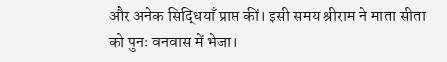और अनेक सिद्धियाँ प्राप्त कीं। इसी समय श्रीराम ने माता सीता को पुनः वनवास में भेजा।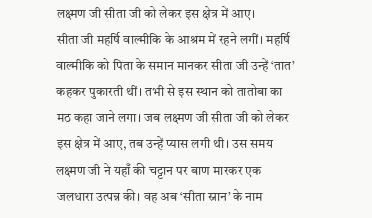लक्ष्मण जी सीता जी को लेकर इस क्षेत्र में आए।
सीता जी महर्षि वाल्मीकि के आश्रम में रहने लगीं। महर्षि वाल्मीकि को पिता के समान मानकर सीता जी उन्हें ‘तात’ कहकर पुकारती थीं। तभी से इस स्थान को तातोबा का मठ कहा जाने लगा। जब लक्ष्मण जी सीता जी को लेकर इस क्षेत्र में आए, तब उन्हें प्यास लगी थी। उस समय लक्ष्मण जी ने यहाँ की चट्टान पर बाण मारकर एक जलधारा उत्पन्न की। वह अब ‘सीता स्नान’ के नाम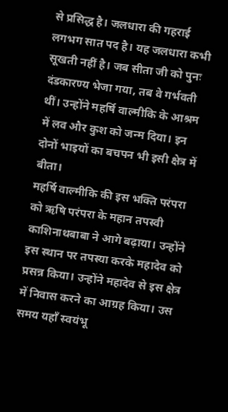से प्रसिद्ध है। जलधारा की गहराई लगभग सात पद है। यह जलधारा कभी सूखती नहीं है। जब सीता जी को पुनः दंडकारण्य भेजा गया, तब वे गर्भवती थीं। उन्होंने महर्षि वाल्मीकि के आश्रम में लव और कुश को जन्म दिया। इन दोनों भाइयों का बचपन भी इसी क्षेत्र में बीता।
महर्षि वाल्मीकि की इस भक्ति परंपरा को ऋषि परंपरा के महान तपस्वी काशिनाथबाबा ने आगे बढ़ाया। उन्होंने इस स्थान पर तपस्या करके महादेव को प्रसन्न किया। उन्होंने महादेव से इस क्षेत्र में निवास करने का आग्रह किया। उस समय यहाँ स्वयंभू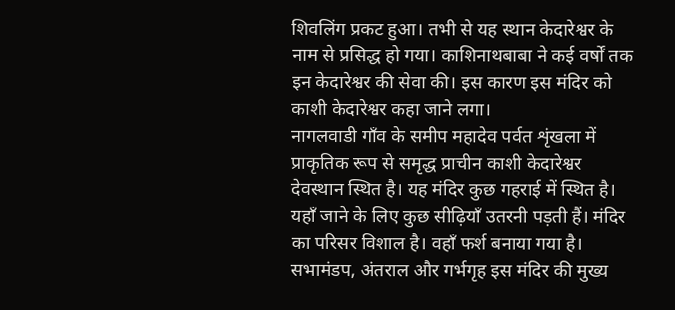शिवलिंग प्रकट हुआ। तभी से यह स्थान केदारेश्वर के नाम से प्रसिद्ध हो गया। काशिनाथबाबा ने कई वर्षों तक इन केदारेश्वर की सेवा की। इस कारण इस मंदिर को काशी केदारेश्वर कहा जाने लगा।
नागलवाडी गाँव के समीप महादेव पर्वत शृंखला में प्राकृतिक रूप से समृद्ध प्राचीन काशी केदारेश्वर देवस्थान स्थित है। यह मंदिर कुछ गहराई में स्थित है। यहाँ जाने के लिए कुछ सीढ़ियाँ उतरनी पड़ती हैं। मंदिर का परिसर विशाल है। वहाँ फर्श बनाया गया है। सभामंडप, अंतराल और गर्भगृह इस मंदिर की मुख्य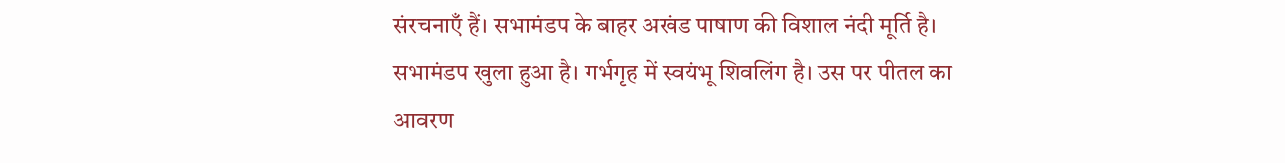संरचनाएँ हैं। सभामंडप के बाहर अखंड पाषाण की विशाल नंदी मूर्ति है। सभामंडप खुला हुआ है। गर्भगृह में स्वयंभू शिवलिंग है। उस पर पीतल का आवरण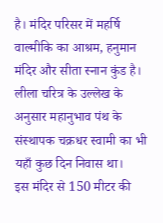है। मंदिर परिसर में महर्षि वाल्मीकि का आश्रम, हनुमान मंदिर और सीता स्नान कुंड है। लीला चरित्र के उल्लेख के अनुसार महानुभाव पंथ के संस्थापक चक्रधर स्वामी का भी यहाँ कुछ दिन निवास था।
इस मंदिर से 150 मीटर की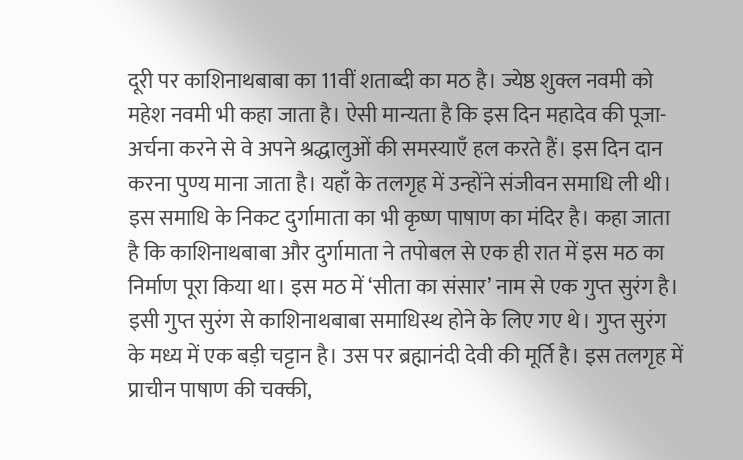दूरी पर काशिनाथबाबा का 11वीं शताब्दी का मठ है। ज्येष्ठ शुक्ल नवमी को महेश नवमी भी कहा जाता है। ऐसी मान्यता है कि इस दिन महादेव की पूजा-अर्चना करने से वे अपने श्रद्धालुओं की समस्याएँ हल करते हैं। इस दिन दान करना पुण्य माना जाता है। यहाँ के तलगृह में उन्होंने संजीवन समाधि ली थी।
इस समाधि के निकट दुर्गामाता का भी कृष्ण पाषाण का मंदिर है। कहा जाता है कि काशिनाथबाबा और दुर्गामाता ने तपोबल से एक ही रात में इस मठ का निर्माण पूरा किया था। इस मठ में ‘सीता का संसार’ नाम से एक गुप्त सुरंग है। इसी गुप्त सुरंग से काशिनाथबाबा समाधिस्थ होने के लिए गए थे। गुप्त सुरंग के मध्य में एक बड़ी चट्टान है। उस पर ब्रह्मानंदी देवी की मूर्ति है। इस तलगृह में प्राचीन पाषाण की चक्की,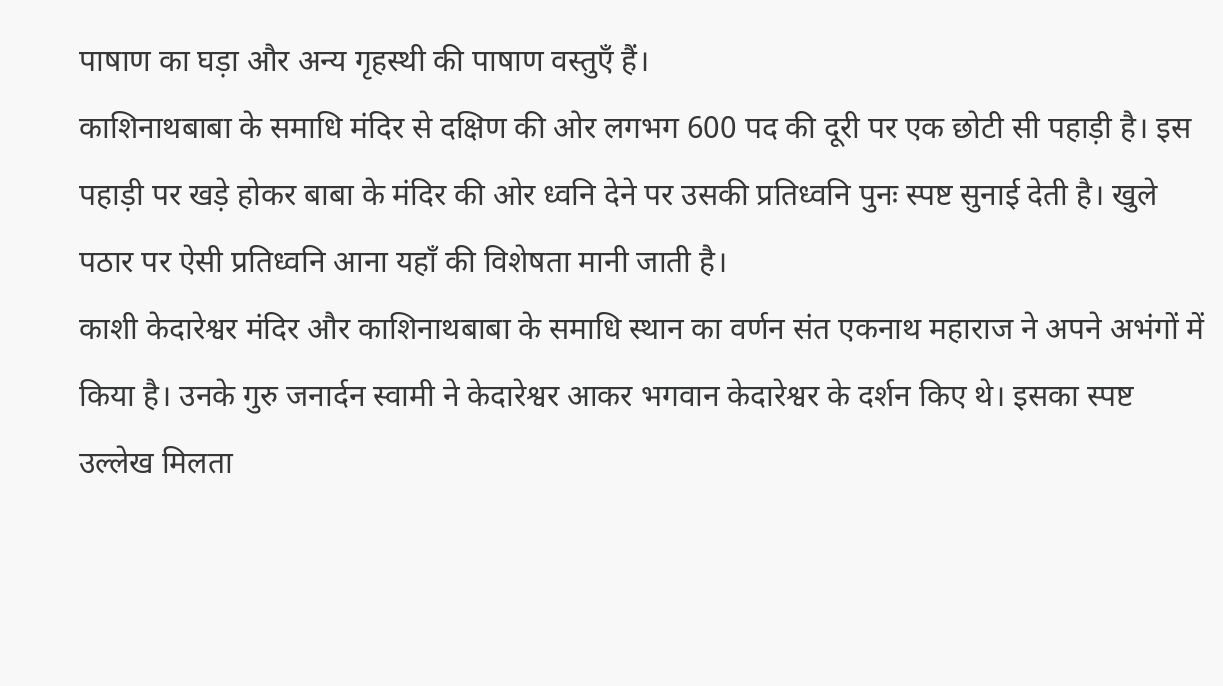पाषाण का घड़ा और अन्य गृहस्थी की पाषाण वस्तुएँ हैं।
काशिनाथबाबा के समाधि मंदिर से दक्षिण की ओर लगभग 600 पद की दूरी पर एक छोटी सी पहाड़ी है। इस पहाड़ी पर खड़े होकर बाबा के मंदिर की ओर ध्वनि देने पर उसकी प्रतिध्वनि पुनः स्पष्ट सुनाई देती है। खुले पठार पर ऐसी प्रतिध्वनि आना यहाँ की विशेषता मानी जाती है।
काशी केदारेश्वर मंदिर और काशिनाथबाबा के समाधि स्थान का वर्णन संत एकनाथ महाराज ने अपने अभंगों में किया है। उनके गुरु जनार्दन स्वामी ने केदारेश्वर आकर भगवान केदारेश्वर के दर्शन किए थे। इसका स्पष्ट उल्लेख मिलता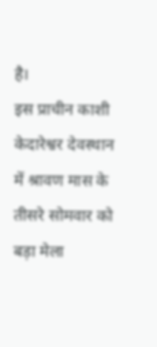है।
इस प्राचीन काशी केदारेश्वर देवस्थान में श्रावण मास के तीसरे सोमवार को बड़ा मेला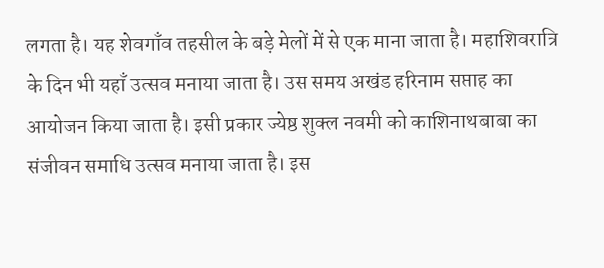लगता है। यह शेवगाँव तहसील के बड़े मेलों में से एक माना जाता है। महाशिवरात्रि के दिन भी यहाँ उत्सव मनाया जाता है। उस समय अखंड हरिनाम सप्ताह का आयोजन किया जाता है। इसी प्रकार ज्येष्ठ शुक्ल नवमी को काशिनाथबाबा का संजीवन समाधि उत्सव मनाया जाता है। इस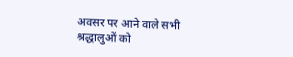अवसर पर आने वाले सभी श्रद्धालुओं को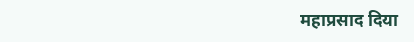महाप्रसाद दिया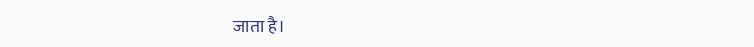जाता है।